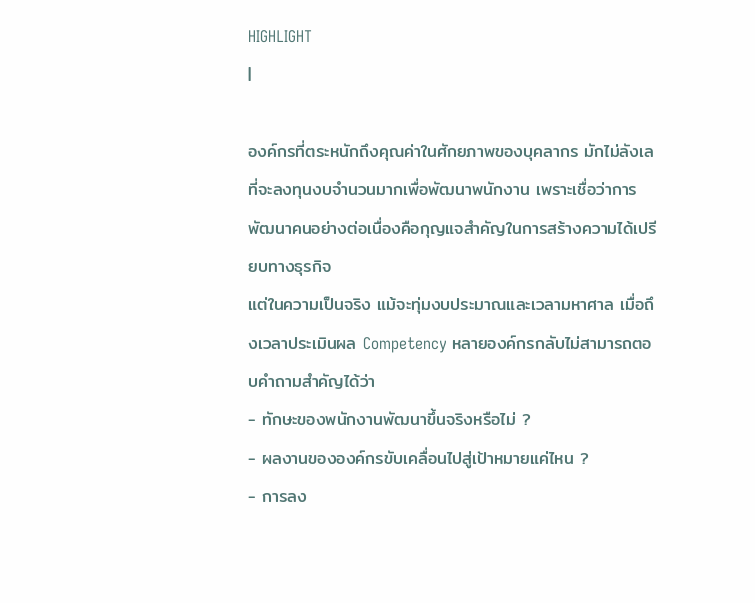HIGHLIGHT
|

องค์กรที่ตระหนักถึงคุณค่าในศักยภาพของบุคลากร มักไม่ลังเลที่จะลงทุนงบจำนวนมากเพื่อพัฒนาพนักงาน เพราะเชื่อว่าการพัฒนาคนอย่างต่อเนื่องคือกุญแจสำคัญในการสร้างความได้เปรียบทางธุรกิจ
แต่ในความเป็นจริง แม้จะทุ่มงบประมาณและเวลามหาศาล เมื่อถึงเวลาประเมินผล Competency หลายองค์กรกลับไม่สามารถตอบคำถามสำคัญได้ว่า
- ทักษะของพนักงานพัฒนาขึ้นจริงหรือไม่ ?
- ผลงานขององค์กรขับเคลื่อนไปสู่เป้าหมายแค่ไหน ?
- การลง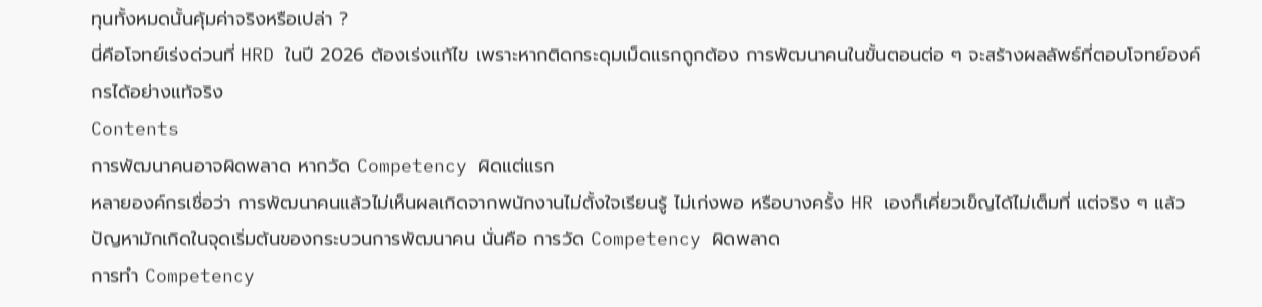ทุนทั้งหมดนั้นคุ้มค่าจริงหรือเปล่า ?
นี่คือโจทย์เร่งด่วนที่ HRD ในปี 2026 ต้องเร่งแก้ไข เพราะหากติดกระดุมเม็ดแรกถูกต้อง การพัฒนาคนในขั้นตอนต่อ ๆ จะสร้างผลลัพธ์ที่ตอบโจทย์องค์กรได้อย่างแท้จริง
Contents
การพัฒนาคนอาจผิดพลาด หากวัด Competency ผิดแต่แรก
หลายองค์กรเชื่อว่า การพัฒนาคนแล้วไม่เห็นผลเกิดจากพนักงานไม่ตั้งใจเรียนรู้ ไม่เก่งพอ หรือบางครั้ง HR เองก็เคี่ยวเข็ญได้ไม่เต็มที่ แต่จริง ๆ แล้ว ปัญหามักเกิดในจุดเริ่มต้นของกระบวนการพัฒนาคน นั่นคือ การวัด Competency ผิดพลาด
การทำ Competency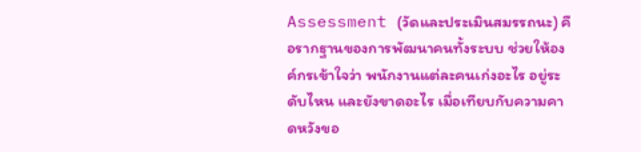Assessment (วัดและประเมินสมรรถนะ) คือรากฐานของการพัฒนาคนทั้งระบบ ช่วยให้องค์กรเข้าใจว่า พนักงานแต่ละคนเก่งอะไร อยู่ระดับไหน และยังขาดอะไร เมื่อเทียบกับความคาดหวังขอ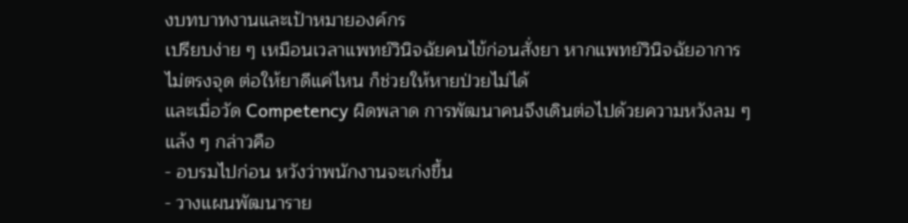งบทบาทงานและเป้าหมายองค์กร
เปรียบง่าย ๆ เหมือนเวลาแพทย์วินิจฉัยคนไข้ก่อนสั่งยา หากแพทย์วินิจฉัยอาการไม่ตรงจุด ต่อให้ยาดีแค่ไหน ก็ช่วยให้หายป่วยไม่ได้
และเมื่อวัด Competency ผิดพลาด การพัฒนาคนจึงเดินต่อไปด้วยความหวังลม ๆ แล้ง ๆ กล่าวคือ
- อบรมไปก่อน หวังว่าพนักงานจะเก่งขึ้น
- วางแผนพัฒนาราย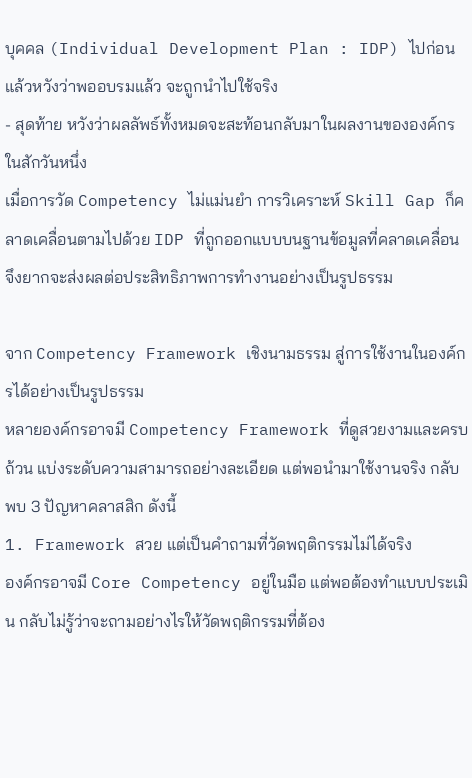บุคคล (Individual Development Plan : IDP) ไปก่อน แล้วหวังว่าพออบรมแล้ว จะถูกนำไปใช้จริง
- สุดท้าย หวังว่าผลลัพธ์ทั้งหมดจะสะท้อนกลับมาในผลงานขององค์กรในสักวันหนึ่ง
เมื่อการวัด Competency ไม่แม่นยำ การวิเคราะห์ Skill Gap ก็คลาดเคลื่อนตามไปด้วย IDP ที่ถูกออกแบบบนฐานข้อมูลที่คลาดเคลื่อน จึงยากจะส่งผลต่อประสิทธิภาพการทำงานอย่างเป็นรูปธรรม

จาก Competency Framework เชิงนามธรรม สู่การใช้งานในองค์กรได้อย่างเป็นรูปธรรม
หลายองค์กรอาจมี Competency Framework ที่ดูสวยงามและครบถ้วน แบ่งระดับความสามารถอย่างละเอียด แต่พอนำมาใช้งานจริง กลับพบ 3 ปัญหาคลาสสิก ดังนี้
1. Framework สวย แต่เป็นคำถามที่วัดพฤติกรรมไม่ได้จริง
องค์กรอาจมี Core Competency อยู่ในมือ แต่พอต้องทำแบบประเมิน กลับไม่รู้ว่าจะถามอย่างไรให้วัดพฤติกรรมที่ต้อง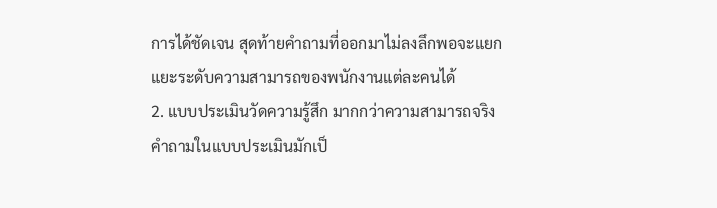การได้ชัดเจน สุดท้ายคำถามที่ออกมาไม่ลงลึกพอจะแยกแยะระดับความสามารถของพนักงานแต่ละคนได้
2. แบบประเมินวัดความรู้สึก มากกว่าความสามารถจริง
คำถามในแบบประเมินมักเป็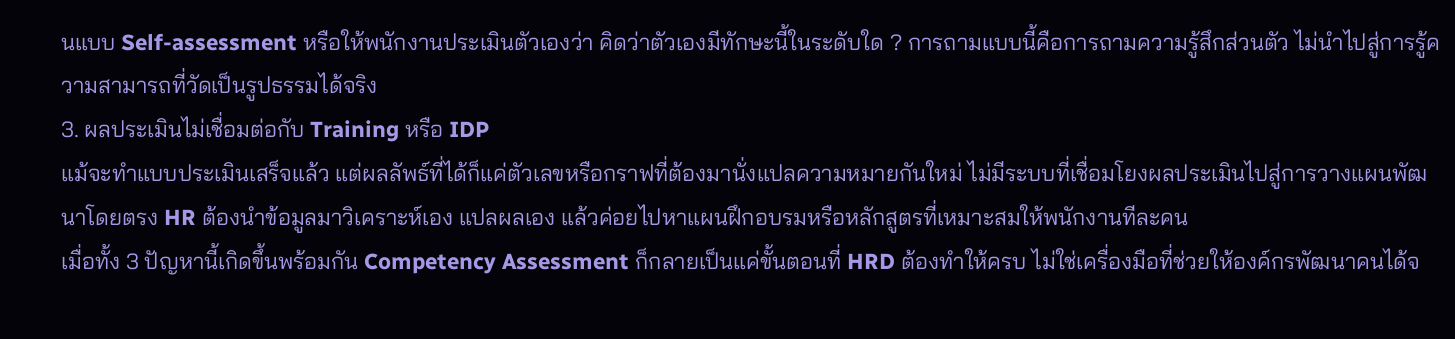นแบบ Self-assessment หรือให้พนักงานประเมินตัวเองว่า คิดว่าตัวเองมีทักษะนี้ในระดับใด ? การถามแบบนี้คือการถามความรู้สึกส่วนตัว ไม่นำไปสู่การรู้ความสามารถที่วัดเป็นรูปธรรมได้จริง
3. ผลประเมินไม่เชื่อมต่อกับ Training หรือ IDP
แม้จะทำแบบประเมินเสร็จแล้ว แต่ผลลัพธ์ที่ได้ก็แค่ตัวเลขหรือกราฟที่ต้องมานั่งแปลความหมายกันใหม่ ไม่มีระบบที่เชื่อมโยงผลประเมินไปสู่การวางแผนพัฒนาโดยตรง HR ต้องนำข้อมูลมาวิเคราะห์เอง แปลผลเอง แล้วค่อยไปหาแผนฝึกอบรมหรือหลักสูตรที่เหมาะสมให้พนักงานทีละคน
เมื่อทั้ง 3 ปัญหานี้เกิดขึ้นพร้อมกัน Competency Assessment ก็กลายเป็นแค่ขั้นตอนที่ HRD ต้องทำให้ครบ ไม่ใช่เครื่องมือที่ช่วยให้องค์กรพัฒนาคนได้จ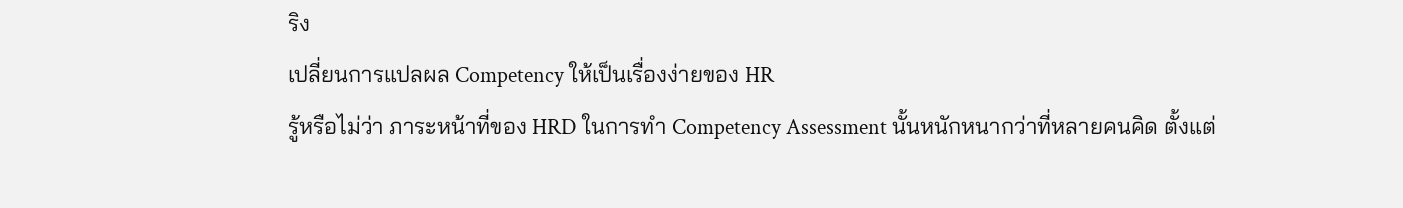ริง
เปลี่ยนการแปลผล Competency ให้เป็นเรื่องง่ายของ HR
รู้หรือไม่ว่า ภาระหน้าที่ของ HRD ในการทำ Competency Assessment นั้นหนักหนากว่าที่หลายคนคิด ตั้งแต่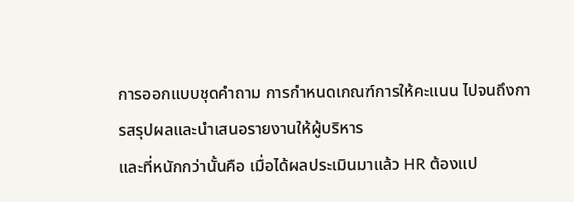การออกแบบชุดคำถาม การกำหนดเกณฑ์การให้คะแนน ไปจนถึงการสรุปผลและนำเสนอรายงานให้ผู้บริหาร
และที่หนักกว่านั้นคือ เมื่อได้ผลประเมินมาแล้ว HR ต้องแป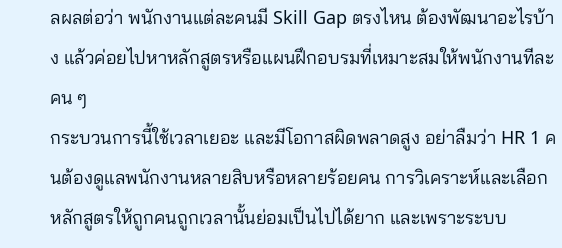ลผลต่อว่า พนักงานแต่ละคนมี Skill Gap ตรงไหน ต้องพัฒนาอะไรบ้าง แล้วค่อยไปหาหลักสูตรหรือแผนฝึกอบรมที่เหมาะสมให้พนักงานทีละคน ๆ
กระบวนการนี้ใช้เวลาเยอะ และมีโอกาสผิดพลาดสูง อย่าลืมว่า HR 1 คนต้องดูแลพนักงานหลายสิบหรือหลายร้อยคน การวิเคราะห์และเลือกหลักสูตรให้ถูกคนถูกเวลานั้นย่อมเป็นไปได้ยาก และเพราะระบบ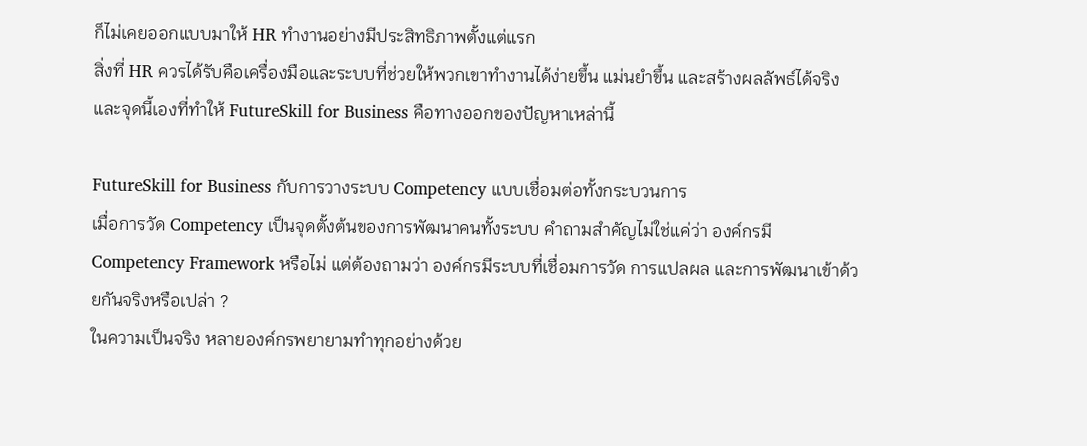ก็ไม่เคยออกแบบมาให้ HR ทำงานอย่างมีประสิทธิภาพตั้งแต่แรก
สิ่งที่ HR ควรได้รับคือเครื่องมือและระบบที่ช่วยให้พวกเขาทำงานได้ง่ายขึ้น แม่นยำขึ้น และสร้างผลลัพธ์ได้จริง
และจุดนี้เองที่ทำให้ FutureSkill for Business คือทางออกของปัญหาเหล่านี้

FutureSkill for Business กับการวางระบบ Competency แบบเชื่อมต่อทั้งกระบวนการ
เมื่อการวัด Competency เป็นจุดตั้งต้นของการพัฒนาคนทั้งระบบ คำถามสำคัญไม่ใช่แค่ว่า องค์กรมี Competency Framework หรือไม่ แต่ต้องถามว่า องค์กรมีระบบที่เชื่อมการวัด การแปลผล และการพัฒนาเข้าด้วยกันจริงหรือเปล่า ?
ในความเป็นจริง หลายองค์กรพยายามทำทุกอย่างด้วย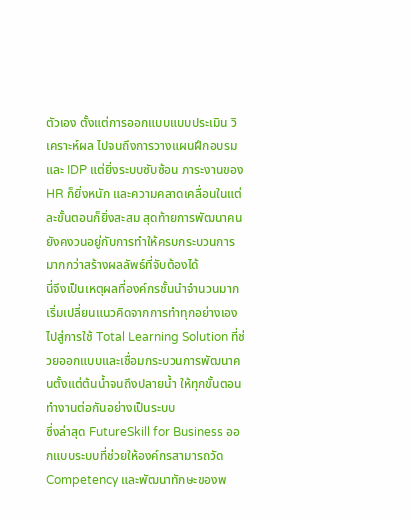ตัวเอง ตั้งแต่การออกแบบแบบประเมิน วิเคราะห์ผล ไปจนถึงการวางแผนฝึกอบรมและ IDP แต่ยิ่งระบบซับซ้อน ภาระงานของ HR ก็ยิ่งหนัก และความคลาดเคลื่อนในแต่ละขั้นตอนก็ยิ่งสะสม สุดท้ายการพัฒนาคนยังคงวนอยู่กับการทำให้ครบกระบวนการ มากกว่าสร้างผลลัพธ์ที่จับต้องได้
นี่จึงเป็นเหตุผลที่องค์กรชั้นนำจำนวนมาก เริ่มเปลี่ยนแนวคิดจากการทำทุกอย่างเอง ไปสู่การใช้ Total Learning Solution ที่ช่วยออกแบบและเชื่อมกระบวนการพัฒนาคนตั้งแต่ต้นน้ำจนถึงปลายน้ำ ให้ทุกขั้นตอนทำงานต่อกันอย่างเป็นระบบ
ซึ่งล่าสุด FutureSkill for Business ออกแบบระบบที่ช่วยให้องค์กรสามารถวัด Competency และพัฒนาทักษะของพ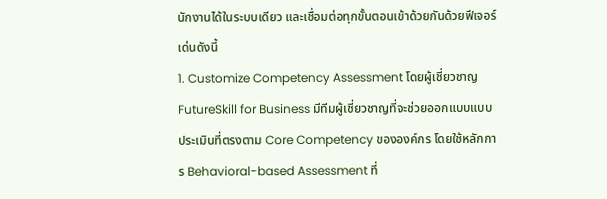นักงานได้ในระบบเดียว และเชื่อมต่อทุกขั้นตอนเข้าด้วยกันด้วยฟีเจอร์เด่นดังนี้
1. Customize Competency Assessment โดยผู้เชี่ยวชาญ
FutureSkill for Business มีทีมผู้เชี่ยวชาญที่จะช่วยออกแบบแบบประเมินที่ตรงตาม Core Competency ขององค์กร โดยใช้หลักการ Behavioral-based Assessment ที่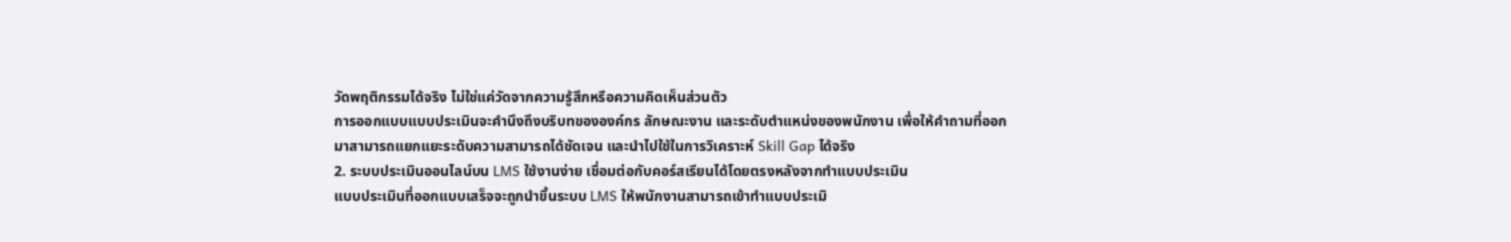วัดพฤติกรรมได้จริง ไม่ใช่แค่วัดจากความรู้สึกหรือความคิดเห็นส่วนตัว
การออกแบบแบบประเมินจะคำนึงถึงบริบทขององค์กร ลักษณะงาน และระดับตำแหน่งของพนักงาน เพื่อให้คำถามที่ออกมาสามารถแยกแยะระดับความสามารถได้ชัดเจน และนำไปใช้ในการวิเคราะห์ Skill Gap ได้จริง
2. ระบบประเมินออนไลน์บน LMS ใช้งานง่าย เชื่อมต่อกับคอร์สเรียนได้โดยตรงหลังจากทำแบบประเมิน
แบบประเมินที่ออกแบบเสร็จจะถูกนำขึ้นระบบ LMS ให้พนักงานสามารถเข้าทำแบบประเมิ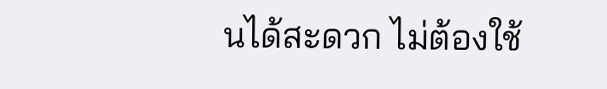นได้สะดวก ไม่ต้องใช้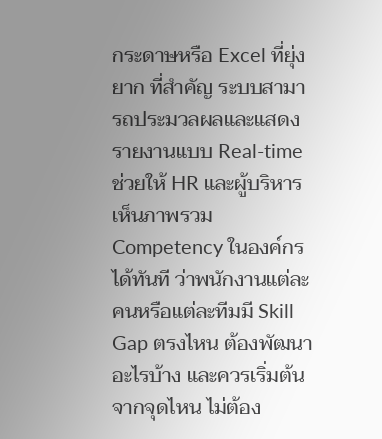กระดาษหรือ Excel ที่ยุ่งยาก ที่สำคัญ ระบบสามารถประมวลผลและแสดงรายงานแบบ Real-time ช่วยให้ HR และผู้บริหารเห็นภาพรวม Competency ในองค์กรได้ทันที ว่าพนักงานแต่ละคนหรือแต่ละทีมมี Skill Gap ตรงไหน ต้องพัฒนาอะไรบ้าง และควรเริ่มต้นจากจุดไหน ไม่ต้อง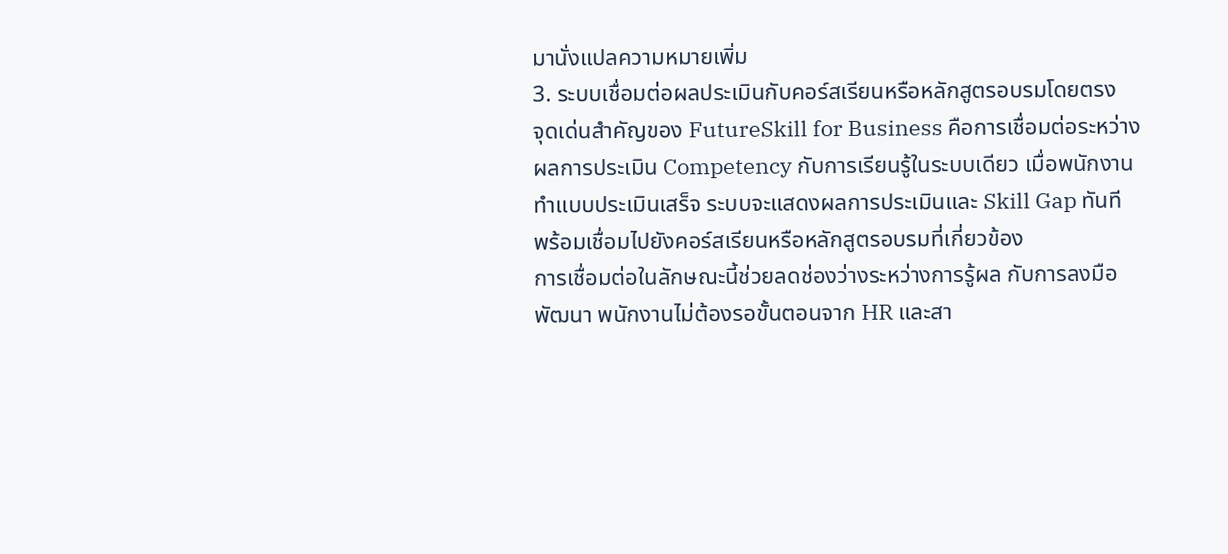มานั่งแปลความหมายเพิ่ม
3. ระบบเชื่อมต่อผลประเมินกับคอร์สเรียนหรือหลักสูตรอบรมโดยตรง
จุดเด่นสำคัญของ FutureSkill for Business คือการเชื่อมต่อระหว่างผลการประเมิน Competency กับการเรียนรู้ในระบบเดียว เมื่อพนักงานทำแบบประเมินเสร็จ ระบบจะแสดงผลการประเมินและ Skill Gap ทันที พร้อมเชื่อมไปยังคอร์สเรียนหรือหลักสูตรอบรมที่เกี่ยวข้อง
การเชื่อมต่อในลักษณะนี้ช่วยลดช่องว่างระหว่างการรู้ผล กับการลงมือพัฒนา พนักงานไม่ต้องรอขั้นตอนจาก HR และสา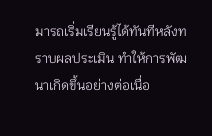มารถเริ่มเรียนรู้ได้ทันทีหลังทราบผลประเมิน ทำให้การพัฒนาเกิดขึ้นอย่างต่อเนื่อ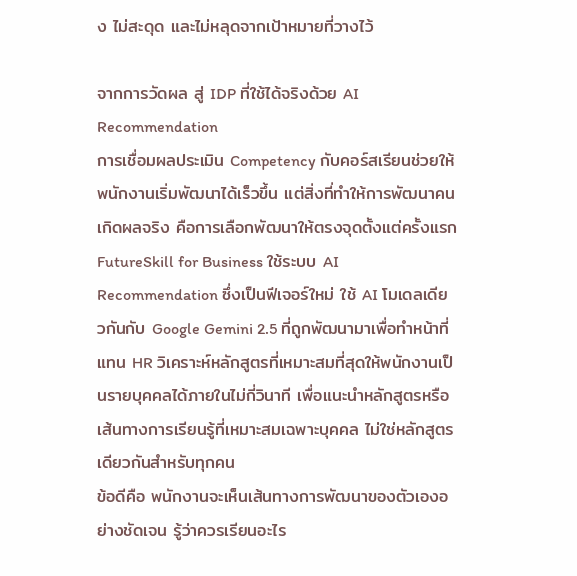ง ไม่สะดุด และไม่หลุดจากเป้าหมายที่วางไว้

จากการวัดผล สู่ IDP ที่ใช้ได้จริงด้วย AI Recommendation
การเชื่อมผลประเมิน Competency กับคอร์สเรียนช่วยให้พนักงานเริ่มพัฒนาได้เร็วขึ้น แต่สิ่งที่ทำให้การพัฒนาคนเกิดผลจริง คือการเลือกพัฒนาให้ตรงจุดตั้งแต่ครั้งแรก
FutureSkill for Business ใช้ระบบ AI Recommendation ซึ่งเป็นฟีเจอร์ใหม่ ใช้ AI โมเดลเดียวกันกับ Google Gemini 2.5 ที่ถูกพัฒนามาเพื่อทำหน้าที่แทน HR วิเคราะห์หลักสูตรที่เหมาะสมที่สุดให้พนักงานเป็นรายบุคคลได้ภายในไม่กี่วินาที เพื่อแนะนำหลักสูตรหรือเส้นทางการเรียนรู้ที่เหมาะสมเฉพาะบุคคล ไม่ใช่หลักสูตรเดียวกันสำหรับทุกคน
ข้อดีคือ พนักงานจะเห็นเส้นทางการพัฒนาของตัวเองอย่างชัดเจน รู้ว่าควรเรียนอะไร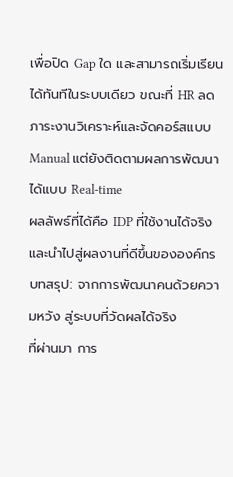เพื่อปิด Gap ใด และสามารถเริ่มเรียนได้ทันทีในระบบเดียว ขณะที่ HR ลดภาระงานวิเคราะห์และจัดคอร์สแบบ Manual แต่ยังติดตามผลการพัฒนาได้แบบ Real-time
ผลลัพธ์ที่ได้คือ IDP ที่ใช้งานได้จริง และนำไปสู่ผลงานที่ดีขึ้นขององค์กร
บทสรุป: จากการพัฒนาคนด้วยความหวัง สู่ระบบที่วัดผลได้จริง
ที่ผ่านมา การ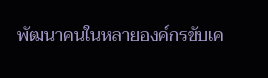พัฒนาคนในหลายองค์กรขับเค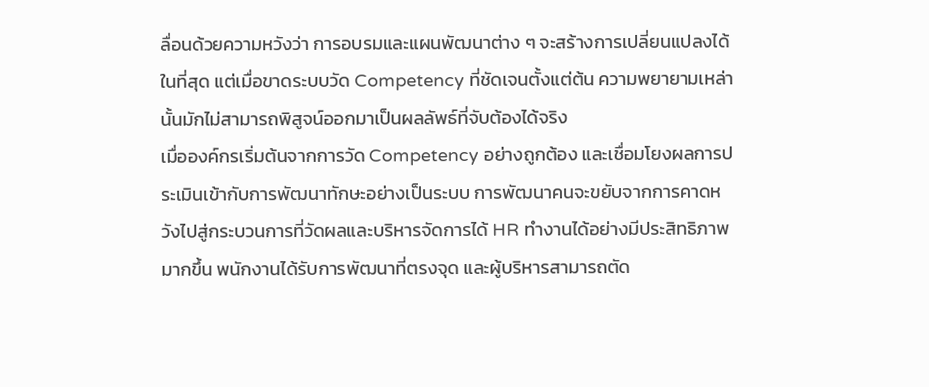ลื่อนด้วยความหวังว่า การอบรมและแผนพัฒนาต่าง ๆ จะสร้างการเปลี่ยนแปลงได้ในที่สุด แต่เมื่อขาดระบบวัด Competency ที่ชัดเจนตั้งแต่ต้น ความพยายามเหล่านั้นมักไม่สามารถพิสูจน์ออกมาเป็นผลลัพธ์ที่จับต้องได้จริง
เมื่อองค์กรเริ่มต้นจากการวัด Competency อย่างถูกต้อง และเชื่อมโยงผลการประเมินเข้ากับการพัฒนาทักษะอย่างเป็นระบบ การพัฒนาคนจะขยับจากการคาดหวังไปสู่กระบวนการที่วัดผลและบริหารจัดการได้ HR ทำงานได้อย่างมีประสิทธิภาพมากขึ้น พนักงานได้รับการพัฒนาที่ตรงจุด และผู้บริหารสามารถตัด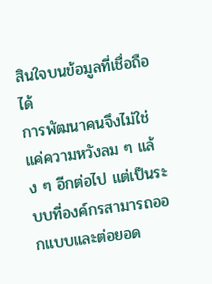สินใจบนข้อมูลที่เชื่อถือได้
การพัฒนาคนจึงไม่ใช่แค่ความหวังลม ๆ แล้ง ๆ อีกต่อไป แต่เป็นระบบที่องค์กรสามารถออกแบบและต่อยอด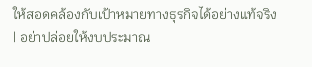ให้สอดคล้องกับเป้าหมายทางธุรกิจได้อย่างแท้จริง
| อย่าปล่อยให้งบประมาณ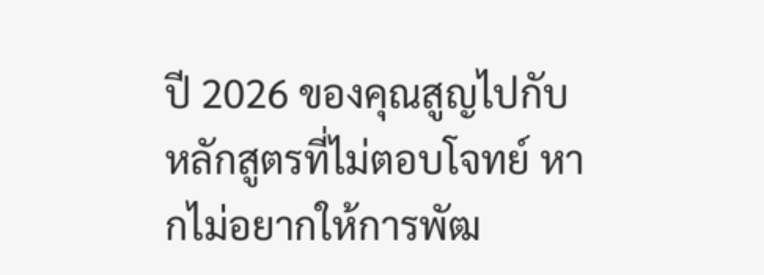ปี 2026 ของคุณสูญไปกับหลักสูตรที่ไม่ตอบโจทย์ หากไม่อยากให้การพัฒ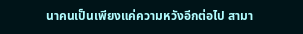นาคนเป็นเพียงแค่ความหวังอีกต่อไป สามา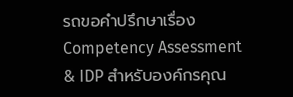รถขอคำปรึกษาเรื่อง Competency Assessment & IDP สำหรับองค์กรคุณ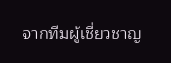จากทีมผู้เชี่ยวชาญ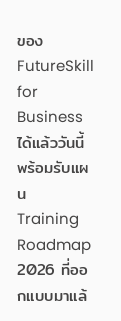ของ FutureSkill for Business ได้แล้ววันนี้
พร้อมรับแผน Training Roadmap 2026 ที่ออกแบบมาแล้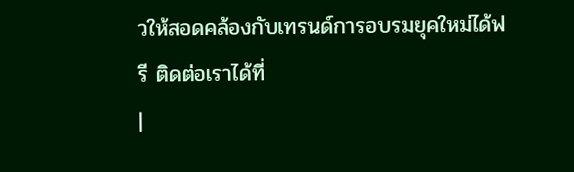วให้สอดคล้องกับเทรนด์การอบรมยุคใหม่ได้ฟรี ติดต่อเราได้ที่
|